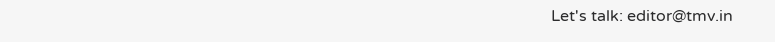Let's talk: editor@tmv.in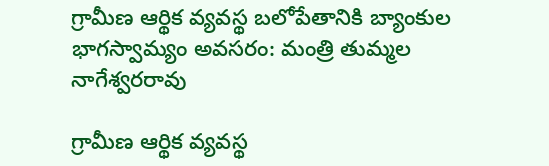గ్రామీణ ఆర్థిక వ్యవస్థ బలోపేతానికి బ్యాంకుల భాగస్వామ్యం అవసరం: మంత్రి తుమ్మల నాగేశ్వరరావు

గ్రామీణ ఆర్థిక వ్యవస్థ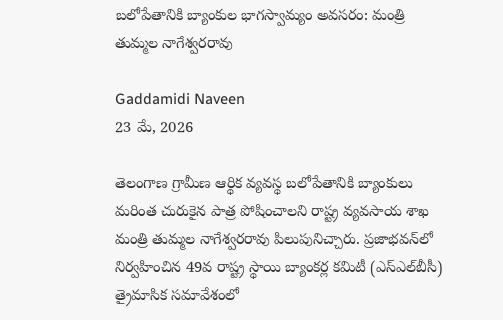బలోపేతానికి బ్యాంకుల భాగస్వామ్యం అవసరం: మంత్రి తుమ్మల నాగేశ్వరరావు

Gaddamidi Naveen
23 మే, 2026

తెలంగాణ గ్రామీణ ఆర్థిక వ్యవస్థ బలోపేతానికి బ్యాంకులు మరింత చురుకైన పాత్ర పోషించాలని రాష్ట్ర వ్యవసాయ శాఖ మంత్రి తుమ్మల నాగేశ్వరరావు పిలుపునిచ్చారు. ప్రజాభవన్‌లో నిర్వహించిన 49వ రాష్ట్ర స్థాయి బ్యాంకర్ల కమిటీ (ఎస్‌ఎల్‌బీసీ) త్రైమాసిక సమావేశంలో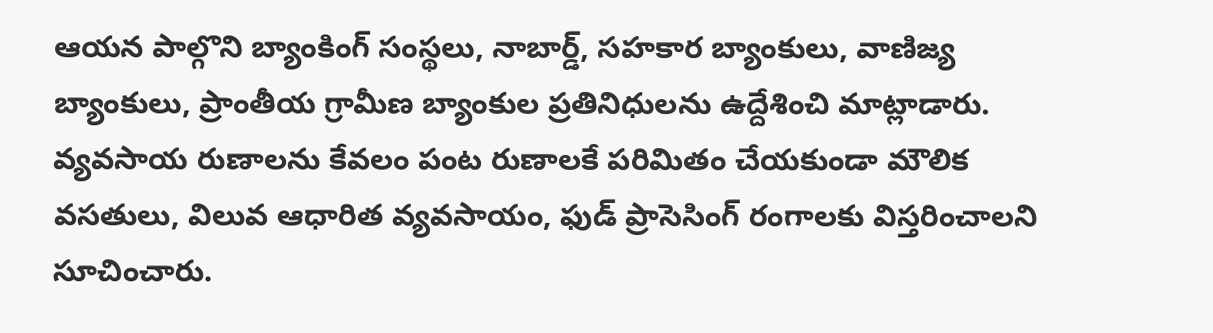ఆయన పాల్గొని బ్యాంకింగ్ సంస్థలు, నాబార్డ్, సహకార బ్యాంకులు, వాణిజ్య బ్యాంకులు, ప్రాంతీయ గ్రామీణ బ్యాంకుల ప్రతినిధులను ఉద్దేశించి మాట్లాడారు. వ్యవసాయ రుణాలను కేవలం పంట రుణాలకే పరిమితం చేయకుండా మౌలిక వసతులు, విలువ ఆధారిత వ్యవసాయం, ఫుడ్ ప్రాసెసింగ్ రంగాలకు విస్తరించాలని సూచించారు.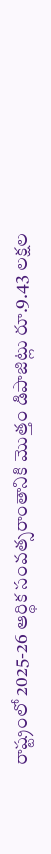రాష్ట్రంలో 2025-26 ఆర్థిక సంవత్సరాంతానికి మొత్తం డిపాజిట్లు రూ.9.43 లక్షల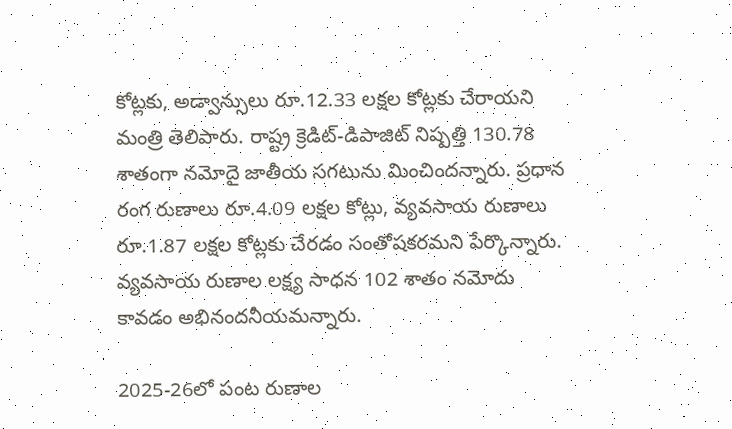కోట్లకు, అడ్వాన్సులు రూ.12.33 లక్షల కోట్లకు చేరాయని మంత్రి తెలిపారు. రాష్ట్ర క్రెడిట్-డిపాజిట్ నిష్పత్తి 130.78 శాతంగా నమోదై జాతీయ సగటును మించిందన్నారు. ప్రధాన రంగ రుణాలు రూ.4.09 లక్షల కోట్లు, వ్యవసాయ రుణాలు రూ.1.87 లక్షల కోట్లకు చేరడం సంతోషకరమని పేర్కొన్నారు. వ్యవసాయ రుణాల లక్ష్య సాధన 102 శాతం నమోదు కావడం అభినందనీయమన్నారు.

2025-26లో పంట రుణాల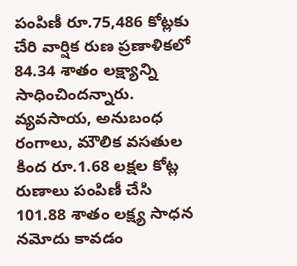పంపిణీ రూ.75,486 కోట్లకు చేరి వార్షిక రుణ ప్రణాళికలో 84.34 శాతం లక్ష్యాన్ని సాధించిందన్నారు. వ్యవసాయ, అనుబంధ రంగాలు, మౌలిక వసతుల కింద రూ.1.68 లక్షల కోట్ల రుణాలు పంపిణీ చేసి 101.88 శాతం లక్ష్య సాధన నమోదు కావడం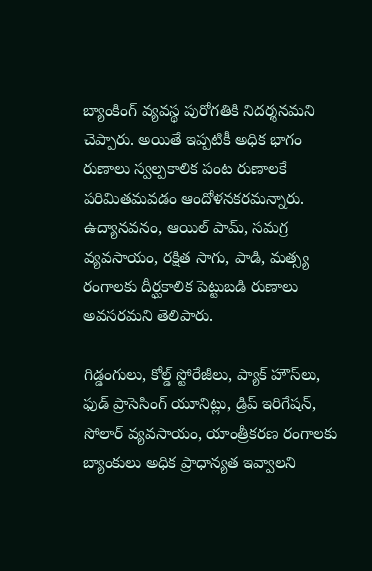బ్యాంకింగ్ వ్యవస్థ పురోగతికి నిదర్శనమని చెప్పారు. అయితే ఇప్పటికీ అధిక భాగం రుణాలు స్వల్పకాలిక పంట రుణాలకే పరిమితమవడం ఆందోళనకరమన్నారు. ఉద్యానవనం, ఆయిల్ పామ్, సమగ్ర వ్యవసాయం, రక్షిత సాగు, పాడి, మత్స్య రంగాలకు దీర్ఘకాలిక పెట్టుబడి రుణాలు అవసరమని తెలిపారు.

గిడ్డంగులు, కోల్డ్ స్టోరేజీలు, ప్యాక్ హౌస్‌లు, ఫుడ్ ప్రాసెసింగ్ యూనిట్లు, డ్రిప్ ఇరిగేషన్, సోలార్ వ్యవసాయం, యాంత్రీకరణ రంగాలకు బ్యాంకులు అధిక ప్రాధాన్యత ఇవ్వాలని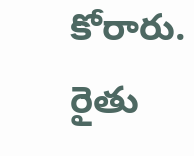కోరారు. రైతు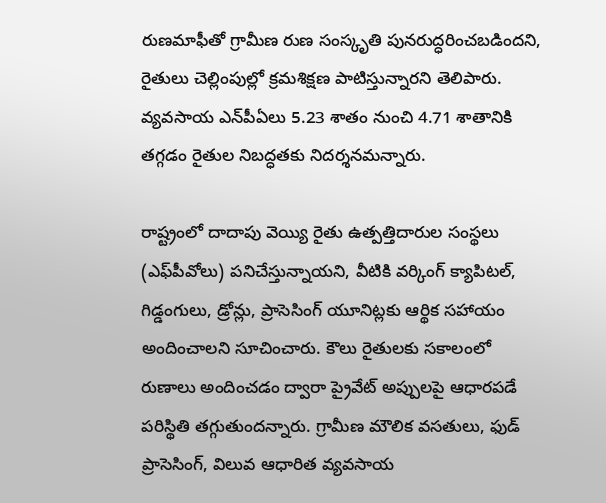రుణమాఫీతో గ్రామీణ రుణ సంస్కృతి పునరుద్ధరించబడిందని, రైతులు చెల్లింపుల్లో క్రమశిక్షణ పాటిస్తున్నారని తెలిపారు. వ్యవసాయ ఎన్‌పీఏలు 5.23 శాతం నుంచి 4.71 శాతానికి తగ్గడం రైతుల నిబద్ధతకు నిదర్శనమన్నారు.

రాష్ట్రంలో దాదాపు వెయ్యి రైతు ఉత్పత్తిదారుల సంస్థలు (ఎఫ్‌పీవోలు) పనిచేస్తున్నాయని, వీటికి వర్కింగ్ క్యాపిటల్, గిడ్డంగులు, డ్రోన్లు, ప్రాసెసింగ్ యూనిట్లకు ఆర్థిక సహాయం అందించాలని సూచించారు. కౌలు రైతులకు సకాలంలో రుణాలు అందించడం ద్వారా ప్రైవేట్ అప్పులపై ఆధారపడే పరిస్థితి తగ్గుతుందన్నారు. గ్రామీణ మౌలిక వసతులు, ఫుడ్ ప్రాసెసింగ్, విలువ ఆధారిత వ్యవసాయ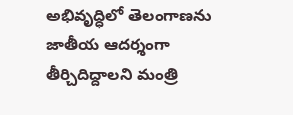అభివృద్ధిలో తెలంగాణను జాతీయ ఆదర్శంగా తీర్చిదిద్దాలని మంత్రి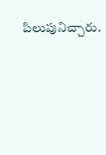పిలుపునిచ్చారు.